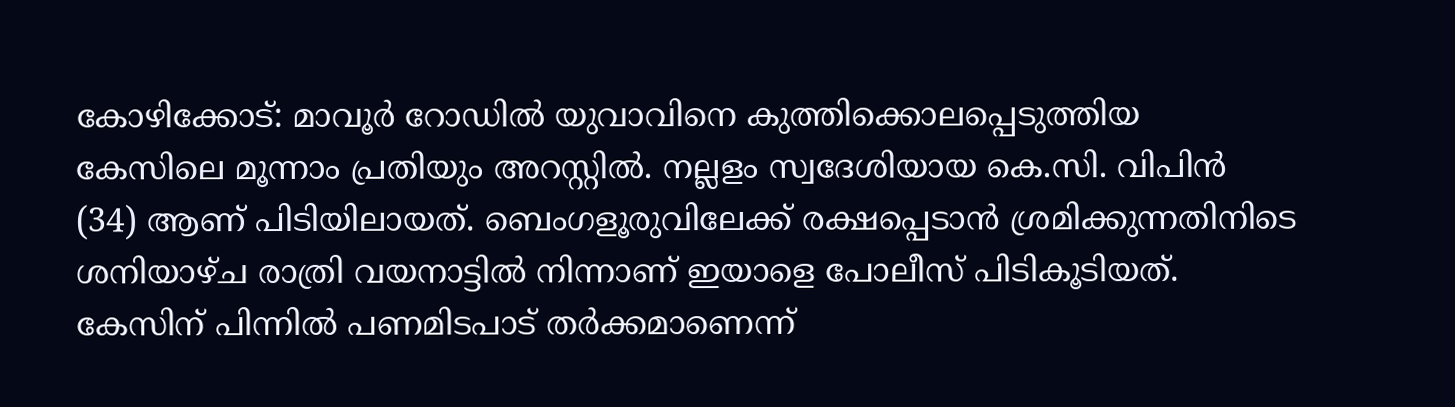കോഴിക്കോട്: മാവൂർ റോഡിൽ യുവാവിനെ കുത്തിക്കൊലപ്പെടുത്തിയ കേസിലെ മൂന്നാം പ്രതിയും അറസ്റ്റിൽ. നല്ലളം സ്വദേശിയായ കെ.സി. വിപിൻ (34) ആണ് പിടിയിലായത്. ബെംഗളൂരുവിലേക്ക് രക്ഷപ്പെടാൻ ശ്രമിക്കുന്നതിനിടെ ശനിയാഴ്ച രാത്രി വയനാട്ടിൽ നിന്നാണ് ഇയാളെ പോലീസ് പിടികൂടിയത്.
കേസിന് പിന്നിൽ പണമിടപാട് തർക്കമാണെന്ന്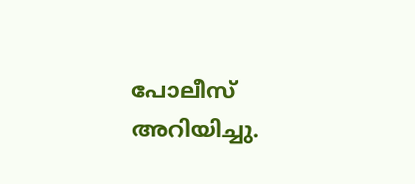പോലീസ് അറിയിച്ചു.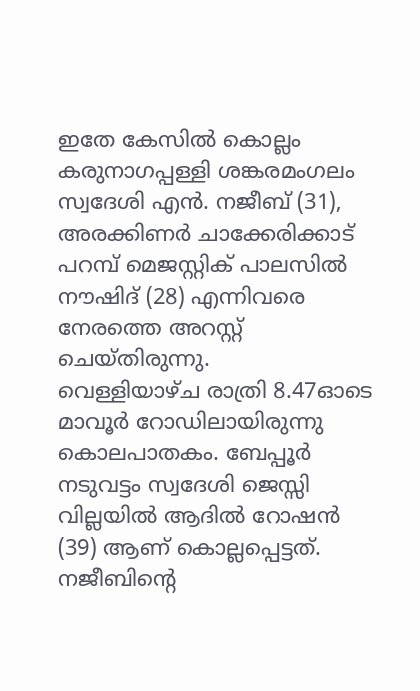ഇതേ കേസിൽ കൊല്ലം കരുനാഗപ്പള്ളി ശങ്കരമംഗലം സ്വദേശി എൻ. നജീബ് (31), അരക്കിണർ ചാക്കേരിക്കാട് പറമ്പ് മെജസ്റ്റിക് പാലസിൽ നൗഷിദ് (28) എന്നിവരെ നേരത്തെ അറസ്റ്റ് ചെയ്തിരുന്നു.
വെള്ളിയാഴ്ച രാത്രി 8.47ഓടെ മാവൂർ റോഡിലായിരുന്നു കൊലപാതകം. ബേപ്പൂർ നടുവട്ടം സ്വദേശി ജെസ്സി വില്ലയിൽ ആദിൽ റോഷൻ (39) ആണ് കൊല്ലപ്പെട്ടത്.
നജീബിന്റെ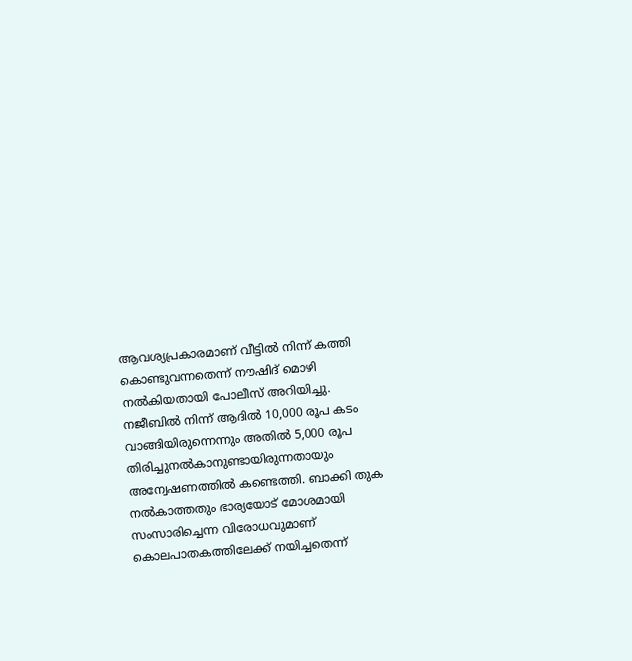ആവശ്യപ്രകാരമാണ് വീട്ടിൽ നിന്ന് കത്തി കൊണ്ടുവന്നതെന്ന് നൗഷിദ് മൊഴി നൽകിയതായി പോലീസ് അറിയിച്ചു. നജീബിൽ നിന്ന് ആദിൽ 10,000 രൂപ കടം വാങ്ങിയിരുന്നെന്നും അതിൽ 5,000 രൂപ തിരിച്ചുനൽകാനുണ്ടായിരുന്നതായും അന്വേഷണത്തിൽ കണ്ടെത്തി. ബാക്കി തുക നൽകാത്തതും ഭാര്യയോട് മോശമായി സംസാരിച്ചെന്ന വിരോധവുമാണ് കൊലപാതകത്തിലേക്ക് നയിച്ചതെന്ന്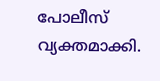പോലീസ് വ്യക്തമാക്കി.